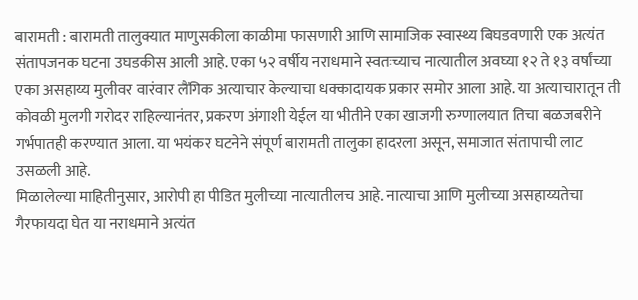बारामती : बारामती तालुक्यात माणुसकीला काळीमा फासणारी आणि सामाजिक स्वास्थ्य बिघडवणारी एक अत्यंत संतापजनक घटना उघडकीस आली आहे. एका ५२ वर्षीय नराधमाने स्वतःच्याच नात्यातील अवघ्या १२ ते १३ वर्षांच्या एका असहाय्य मुलीवर वारंवार लैंगिक अत्याचार केल्याचा धक्कादायक प्रकार समोर आला आहे. या अत्याचारातून ती कोवळी मुलगी गरोदर राहिल्यानंतर, प्रकरण अंगाशी येईल या भीतीने एका खाजगी रुग्णालयात तिचा बळजबरीने गर्भपातही करण्यात आला. या भयंकर घटनेने संपूर्ण बारामती तालुका हादरला असून, समाजात संतापाची लाट उसळली आहे.
मिळालेल्या माहितीनुसार, आरोपी हा पीडित मुलीच्या नात्यातीलच आहे. नात्याचा आणि मुलीच्या असहाय्यतेचा गैरफायदा घेत या नराधमाने अत्यंत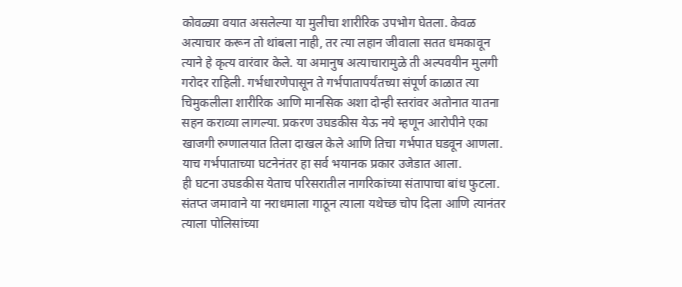कोवळ्या वयात असलेल्या या मुलीचा शारीरिक उपभोग घेतला. केवळ अत्याचार करून तो थांबला नाही, तर त्या लहान जीवाला सतत धमकावून त्याने हे कृत्य वारंवार केले. या अमानुष अत्याचारामुळे ती अल्पवयीन मुलगी गरोदर राहिली. गर्भधारणेपासून ते गर्भपातापर्यंतच्या संपूर्ण काळात त्या चिमुकलीला शारीरिक आणि मानसिक अशा दोन्ही स्तरांवर अतोनात यातना सहन कराव्या लागल्या. प्रकरण उघडकीस येऊ नये म्हणून आरोपीने एका खाजगी रुग्णालयात तिला दाखल केले आणि तिचा गर्भपात घडवून आणला. याच गर्भपाताच्या घटनेनंतर हा सर्व भयानक प्रकार उजेडात आला.
ही घटना उघडकीस येताच परिसरातील नागरिकांच्या संतापाचा बांध फुटला. संतप्त जमावाने या नराधमाला गाठून त्याला यथेच्छ चोप दिला आणि त्यानंतर त्याला पोलिसांच्या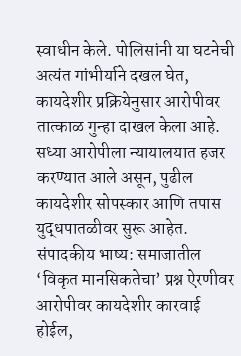स्वाधीन केले. पोलिसांनी या घटनेची अत्यंत गांभीर्याने दखल घेत, कायदेशीर प्रक्रियेनुसार आरोपीवर तात्काळ गुन्हा दाखल केला आहे. सध्या आरोपीला न्यायालयात हजर करण्यात आले असून, पुढील कायदेशीर सोपस्कार आणि तपास युद्धपातळीवर सुरू आहेत.
संपादकीय भाष्य: समाजातील ‘विकृत मानसिकतेचा’ प्रश्न ऐरणीवर
आरोपीवर कायदेशीर कारवाई होईल,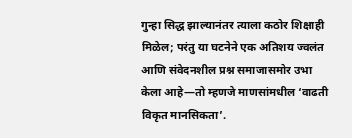गुन्हा सिद्ध झाल्यानंतर त्याला कठोर शिक्षाही मिळेल; परंतु या घटनेने एक अतिशय ज्वलंत आणि संवेदनशील प्रश्न समाजासमोर उभा केला आहे—तो म्हणजे माणसांमधील ‘वाढती विकृत मानसिकता’.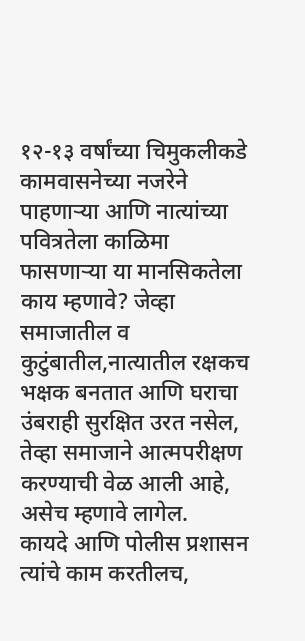१२-१३ वर्षांच्या चिमुकलीकडे कामवासनेच्या नजरेने पाहणाऱ्या आणि नात्यांच्या पवित्रतेला काळिमा फासणाऱ्या या मानसिकतेला काय म्हणावे? जेव्हा समाजातील व कुटुंबातील,नात्यातील रक्षकच भक्षक बनतात आणि घराचा उंबराही सुरक्षित उरत नसेल, तेव्हा समाजाने आत्मपरीक्षण करण्याची वेळ आली आहे, असेच म्हणावे लागेल.
कायदे आणि पोलीस प्रशासन त्यांचे काम करतीलच,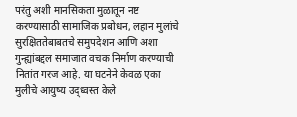परंतु अशी मानसिकता मुळातून नष्ट करण्यासाठी सामाजिक प्रबोधन, लहान मुलांचे सुरक्षिततेबाबतचे समुपदेशन आणि अशा गुन्ह्यांबद्दल समाजात वचक निर्माण करण्याची नितांत गरज आहे. या घटनेने केवळ एका मुलीचे आयुष्य उद्ध्वस्त केले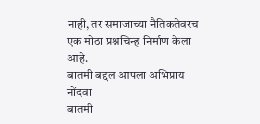नाही, तर समाजाच्या नैतिकतेवरच एक मोठा प्रश्नचिन्ह निर्माण केला आहे.
बातमी बद्दल आपला अभिप्राय नोंदवा
बातमी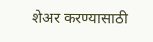शेअर करण्यासाठी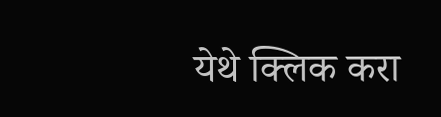येथे क्लिक करा